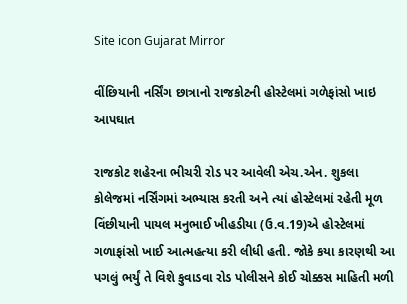Site icon Gujarat Mirror

વીંછિયાની નર્સિંગ છાત્રાનો રાજકોટની હોસ્ટેલમાં ગળેફાંસો ખાઇ આપઘાત

રાજકોટ શહેરના ભીચરી રોડ પર આવેલી એચ.એન. શુકલા કોલેજમાં નર્સિંગમાં અભ્યાસ કરતી અને ત્યાં હોસ્ટેલમાં રહેતી મૂળ વિંછીયાની પાયલ મનુભાઈ ખીહડીયા (ઉ.વ.19)એ હોસ્ટેલમાં ગળાફાંસો ખાઈ આત્મહત્યા કરી લીધી હતી. જોકે કયા કારણથી આ પગલું ભર્યું તે વિશે કુવાડવા રોડ પોલીસને કોઈ ચોક્કસ માહિતી મળી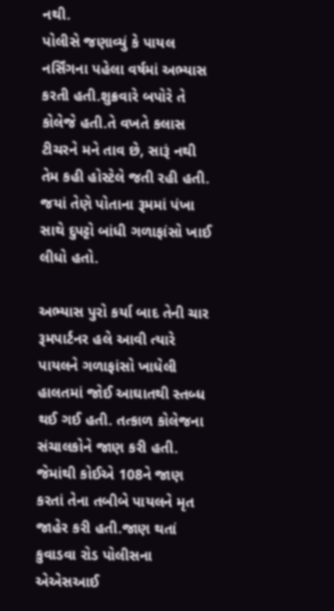નથી.
પોલીસે જણાવ્યું કે પાયલ નર્સિંગના પહેલા વર્ષમાં અભ્યાસ કરતી હતી.શુક્રવારે બપોરે તે કોલેજે હતી.તે વખતે કલાસ ટીચરને મને તાવ છે, સારૂં નથી તેમ કહી હોસ્ટેલે જતી રહી હતી. જયાં તેણે પોતાના રૂમમાં પંખા સાથે દુપટ્ટો બાંધી ગળાફાંસો ખાઈ લીધો હતો.

અભ્યાસ પુરો કર્યા બાદ તેની ચાર રૂમપાર્ટનર હલે આવી ત્યારે પાયલને ગળાફાંસો ખાધેલી હાલતમાં જોઈ આઘાતથી સ્તબ્ધ થઈ ગઈ હતી. તત્કાળ કોલેજના સંચાલકોને જાણ કરી હતી. જેમાંથી કોઈએ 108ને જાણ કરતાં તેના તબીબે પાયલને મૃત જાહેર કરી હતી.જાણ થતાં કુવાડવા રોડ પોલીસના એએસઆઈ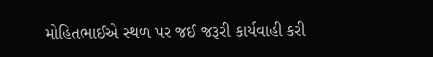મોહિતભાઈએ સ્થળ પર જઈ જરૂરી કાર્યવાહી કરી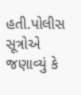હતી.પોલીસ સૂત્રોએ જણાવ્યું કે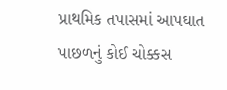પ્રાથમિક તપાસમાં આપઘાત પાછળનું કોઈ ચોક્કસ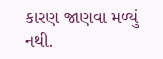કારણ જાણવા મળ્યું નથી.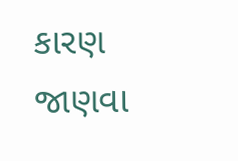કારણ જાણવા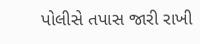પોલીસે તપાસ જારી રાખી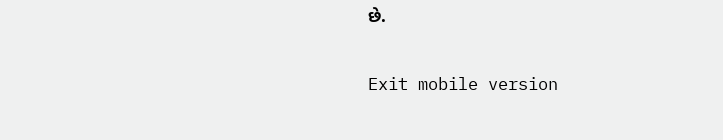છે.

Exit mobile version